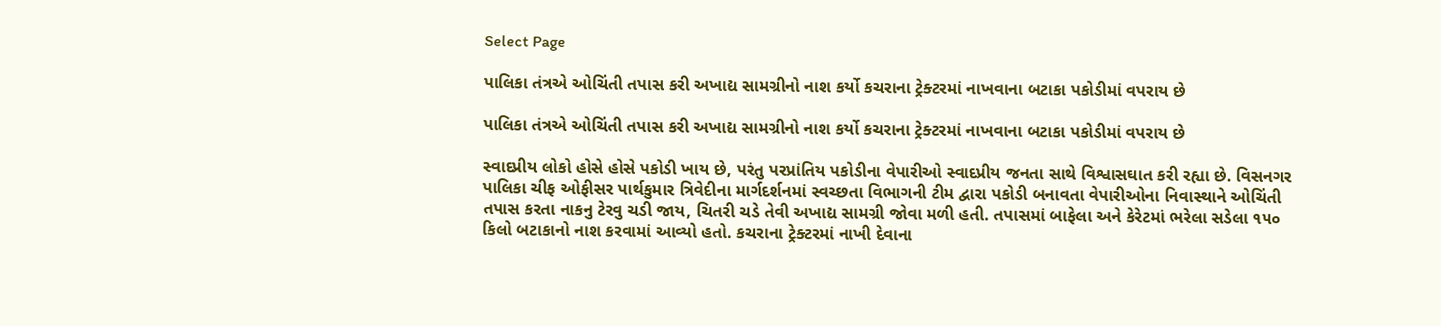Select Page

પાલિકા તંત્રએ ઓચિંતી તપાસ કરી અખાદ્ય સામગ્રીનો નાશ કર્યો કચરાના ટ્રેક્ટરમાં નાખવાના બટાકા પકોડીમાં વપરાય છે

પાલિકા તંત્રએ ઓચિંતી તપાસ કરી અખાદ્ય સામગ્રીનો નાશ કર્યો કચરાના ટ્રેક્ટરમાં નાખવાના બટાકા પકોડીમાં વપરાય છે

સ્વાદપ્રીય લોકો હોસે હોસે પકોડી ખાય છે, પરંતુ પરપ્રાંતિય પકોડીના વેપારીઓ સ્વાદપ્રીય જનતા સાથે વિશ્વાસઘાત કરી રહ્યા છે. વિસનગર પાલિકા ચીફ ઓફીસર પાર્થકુમાર ત્રિવેદીના માર્ગદર્શનમાં સ્વચ્છતા વિભાગની ટીમ દ્વારા પકોડી બનાવતા વેપારીઓના નિવાસ્થાને ઓચિંતી તપાસ કરતા નાકનુ ટેરવુ ચડી જાય, ચિતરી ચડે તેવી અખાદ્ય સામગ્રી જોવા મળી હતી. તપાસમાં બાફેલા અને કેરેટમાં ભરેલા સડેલા ૧૫૦ કિલો બટાકાનો નાશ કરવામાં આવ્યો હતો. કચરાના ટ્રેક્ટરમાં નાખી દેવાના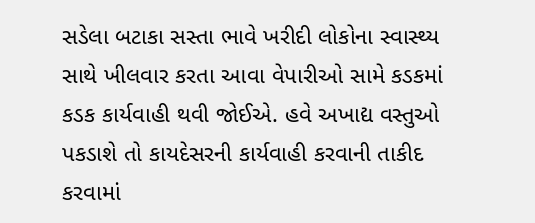સડેલા બટાકા સસ્તા ભાવે ખરીદી લોકોના સ્વાસ્થ્ય સાથે ખીલવાર કરતા આવા વેપારીઓ સામે કડકમાં કડક કાર્યવાહી થવી જોઈએ. હવે અખાદ્ય વસ્તુઓ પકડાશે તો કાયદેસરની કાર્યવાહી કરવાની તાકીદ કરવામાં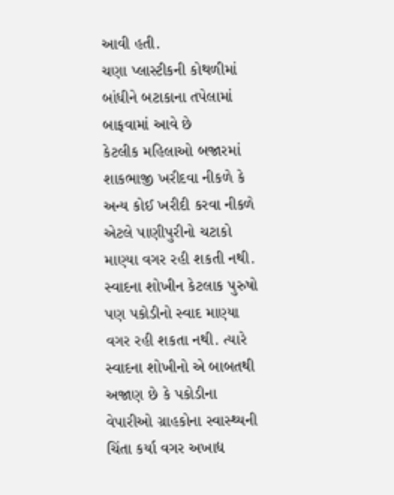આવી હતી.
ચણા પ્લાસ્ટીકની કોથળીમાં બાંધીને બટાકાના તપેલામાં બાફવામાં આવે છે
કેટલીક મહિલાઓ બજારમાં શાકભાજી ખરીદવા નીકળે કે અન્ય કોઈ ખરીદી કરવા નીકળે એટલે પાણીપુરીનો ચટાકો માણ્યા વગર રહી શકતી નથી. સ્વાદના શોખીન કેટલાક પુરુષો પણ પકોડીનો સ્વાદ માણ્યા વગર રહી શકતા નથી. ત્યારે સ્વાદના શોખીનો એ બાબતથી અજાણ છે કે પકોડીના વેપારીઓ ગ્રાહકોના સ્વાસ્થ્યની ચિંતા કર્યા વગર અખાદ્ય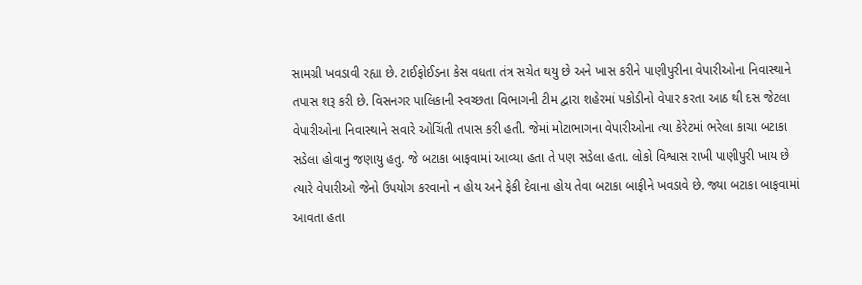સામગ્રી ખવડાવી રહ્યા છે. ટાઈફોઈડના કેસ વધતા તંત્ર સચેત થયુ છે અને ખાસ કરીને પાણીપુરીના વેપારીઓના નિવાસ્થાને તપાસ શરૂ કરી છે. વિસનગર પાલિકાની સ્વચ્છતા વિભાગની ટીમ દ્વારા શહેરમાં પકોડીનો વેપાર કરતા આઠ થી દસ જેટલા વેપારીઓના નિવાસ્થાને સવારે ઓચિંતી તપાસ કરી હતી. જેમાં મોટાભાગના વેપારીઓના ત્યા કેરેટમાં ભરેલા કાચા બટાકા સડેલા હોવાનુ જણાયુ હતુ. જે બટાકા બાફવામાં આવ્યા હતા તે પણ સડેલા હતા. લોકો વિશ્વાસ રાખી પાણીપુરી ખાય છે ત્યારે વેપારીઓ જેનો ઉપયોગ કરવાનો ન હોય અને ફેકી દેવાના હોય તેવા બટાકા બાફીને ખવડાવે છે. જ્યા બટાકા બાફવામાં આવતા હતા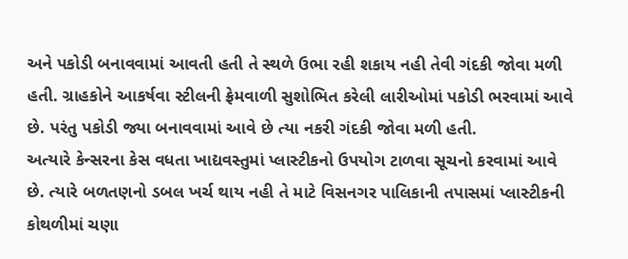અને પકોડી બનાવવામાં આવતી હતી તે સ્થળે ઉભા રહી શકાય નહી તેવી ગંદકી જોવા મળી હતી. ગ્રાહકોને આકર્ષવા સ્ટીલની ફ્રેમવાળી સુશોભિત કરેલી લારીઓમાં પકોડી ભરવામાં આવે છે. પરંતુ પકોડી જ્યા બનાવવામાં આવે છે ત્યા નકરી ગંદકી જોવા મળી હતી.
અત્યારે કેન્સરના કેસ વધતા ખાદ્યવસ્તુમાં પ્લાસ્ટીકનો ઉપયોગ ટાળવા સૂચનો કરવામાં આવે છે. ત્યારે બળતણનો ડબલ ખર્ચ થાય નહી તે માટે વિસનગર પાલિકાની તપાસમાં પ્લાસ્ટીકની કોથળીમાં ચણા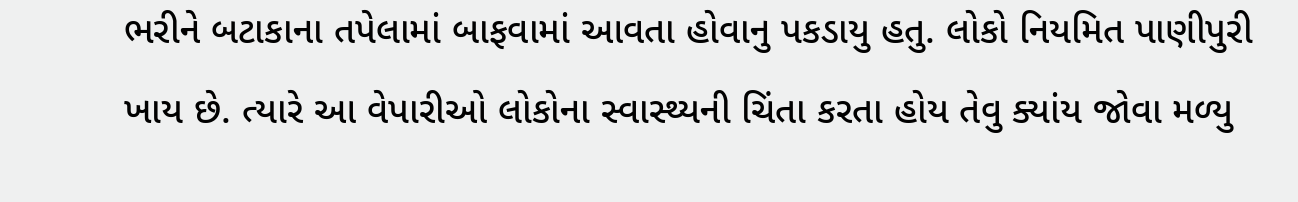ભરીને બટાકાના તપેલામાં બાફવામાં આવતા હોવાનુ પકડાયુ હતુ. લોકો નિયમિત પાણીપુરી ખાય છે. ત્યારે આ વેપારીઓ લોકોના સ્વાસ્થ્યની ચિંતા કરતા હોય તેવુ ક્યાંય જોવા મળ્યુ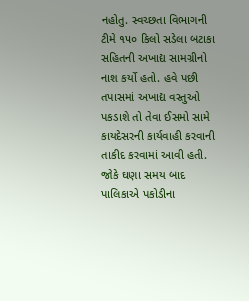નહોતુ. સ્વચ્છતા વિભાગની ટીમે ૧૫૦ કિલો સડેલા બટાકા સહિતની અખાદ્ય સામગ્રીનો નાશ કર્યો હતો. હવે પછી તપાસમાં અખાદ્ય વસ્તુઓ પકડાશે તો તેવા ઈસમો સામે કાયદેસરની કાર્યવાહી કરવાની તાકીદ કરવામાં આવી હતી. જોકે ઘણા સમય બાદ પાલિકાએ પકોડીના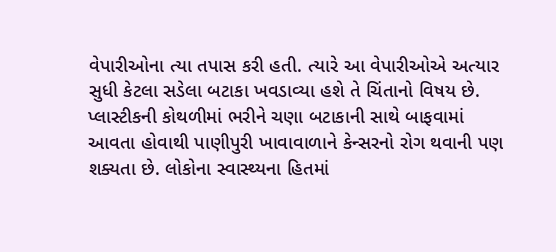વેપારીઓના ત્યા તપાસ કરી હતી. ત્યારે આ વેપારીઓએ અત્યાર સુધી કેટલા સડેલા બટાકા ખવડાવ્યા હશે તે ચિંતાનો વિષય છે. પ્લાસ્ટીકની કોથળીમાં ભરીને ચણા બટાકાની સાથે બાફવામાં આવતા હોવાથી પાણીપુરી ખાવાવાળાને કેન્સરનો રોગ થવાની પણ શક્યતા છે. લોકોના સ્વાસ્થ્યના હિતમાં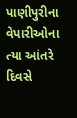પાણીપુરીના વેપારીઓના ત્યા આંતરે દિવસે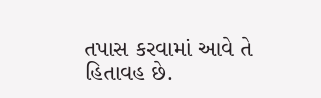તપાસ કરવામાં આવે તે હિતાવહ છે.